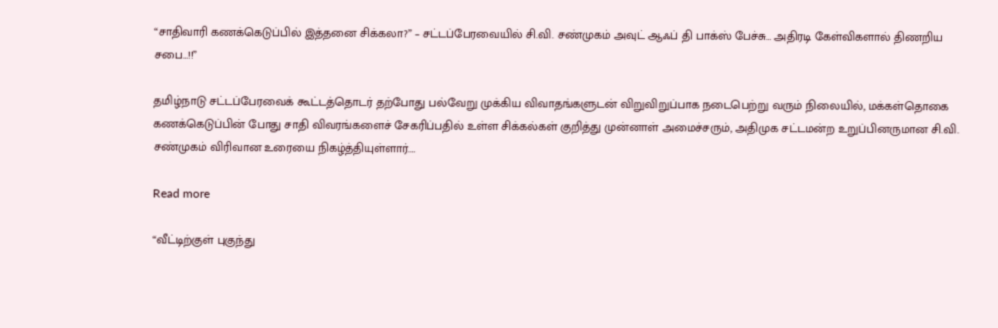“சாதிவாரி கணக்கெடுப்பில் இத்தனை சிக்கலா?” – சட்டப்பேரவையில் சி.வி. சண்முகம் அவுட் ஆஃப் தி பாக்ஸ் பேச்சு… அதிரடி கேள்விகளால் திணறிய சபை…!!”

தமிழ்நாடு சட்டப்பேரவைக் கூட்டத்தொடர் தற்போது பல்வேறு முக்கிய விவாதங்களுடன் விறுவிறுப்பாக நடைபெற்று வரும் நிலையில், மக்கள்தொகை கணக்கெடுப்பின் போது சாதி விவரங்களைச் சேகரிப்பதில் உள்ள சிக்கல்கள் குறித்து முன்னாள் அமைச்சரும், அதிமுக சட்டமன்ற உறுப்பினருமான சி.வி. சண்முகம் விரிவான உரையை நிகழ்த்தியுள்ளார்.…

Read more

“வீட்டிற்குள் புகுந்து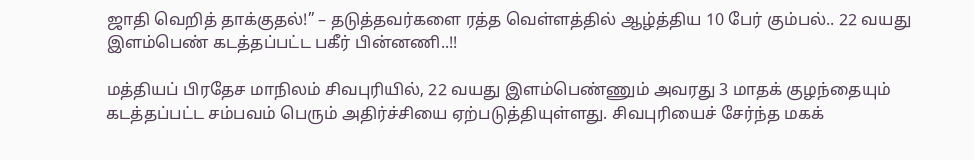ஜாதி வெறித் தாக்குதல்!” – தடுத்தவர்களை ரத்த வெள்ளத்தில் ஆழ்த்திய 10 பேர் கும்பல்.. 22 வயது இளம்பெண் கடத்தப்பட்ட பகீர் பின்னணி..!!

மத்தியப் பிரதேச மாநிலம் சிவபுரியில், 22 வயது இளம்பெண்ணும் அவரது 3 மாதக் குழந்தையும் கடத்தப்பட்ட சம்பவம் பெரும் அதிர்ச்சியை ஏற்படுத்தியுள்ளது. சிவபுரியைச் சேர்ந்த மகக்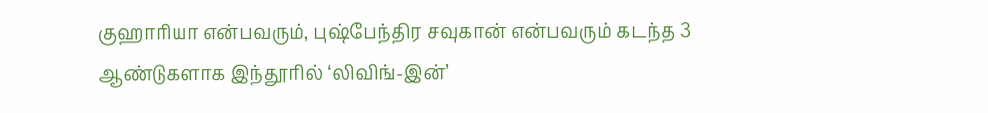குஹாரியா என்பவரும், புஷ்பேந்திர சவுகான் என்பவரும் கடந்த 3 ஆண்டுகளாக இந்தூரில் ‘லிவிங்-இன்’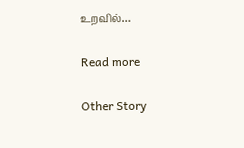உறவில்…

Read more

Other Story